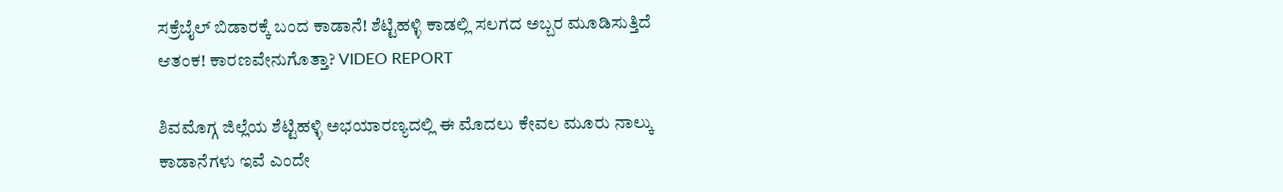ಸಕ್ರೆಬೈಲ್ ಬಿಡಾರಕ್ಕೆ ಬಂದ ಕಾಡಾನೆ! ಶೆಟ್ಟಿಹಳ್ಳಿ ಕಾಡಲ್ಲಿ ಸಲಗದ ಅಬ್ಬರ ಮೂಡಿಸುತ್ತಿದೆ ಆತಂಕ! ಕಾರಣವೇನುಗೊತ್ತಾ? VIDEO REPORT

ಶಿವಮೊಗ್ಗ ಜಿಲ್ಲೆಯ ಶೆಟ್ಟಿಹಳ್ಳಿ ಅಭಯಾರಣ್ಯದಲ್ಲಿ ಈ ಮೊದಲು ಕೇವಲ ಮೂರು ನಾಲ್ಕು ಕಾಡಾನೆಗಳು ಇವೆ ಎಂದೇ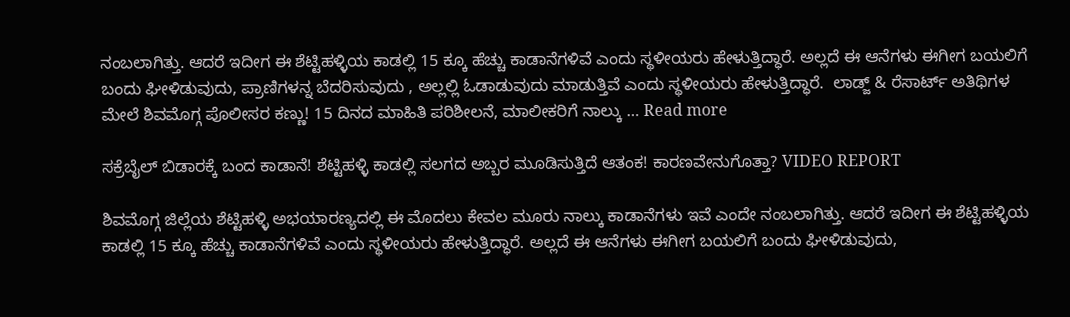ನಂಬಲಾಗಿತ್ತು. ಆದರೆ ಇದೀಗ ಈ ಶೆಟ್ಟಿಹಳ್ಳಿಯ ಕಾಡಲ್ಲಿ 15 ಕ್ಕೂ ಹೆಚ್ಚು ಕಾಡಾನೆಗಳಿವೆ ಎಂದು ಸ್ಥಳೀಯರು ಹೇಳುತ್ತಿದ್ಧಾರೆ. ಅಲ್ಲದೆ ಈ ಆನೆಗಳು ಈಗೀಗ ಬಯಲಿಗೆ ಬಂದು ಘೀಳಿಡುವುದು, ಪ್ರಾಣಿಗಳನ್ನ ಬೆದರಿಸುವುದು , ಅಲ್ಲಲ್ಲಿ ಓಡಾಡುವುದು ಮಾಡುತ್ತಿವೆ ಎಂದು ಸ್ಥಳೀಯರು ಹೇಳುತ್ತಿದ್ಧಾರೆ.  ಲಾಡ್ಜ್ & ರೆಸಾರ್ಟ್ ಅತಿಥಿಗಳ ಮೇಲೆ ಶಿವಮೊಗ್ಗ ಪೊಲೀಸರ ಕಣ್ಣು! 15 ದಿನದ ಮಾಹಿತಿ ಪರಿಶೀಲನೆ, ಮಾಲೀಕರಿಗೆ ನಾಲ್ಕು … Read more

ಸಕ್ರೆಬೈಲ್ ಬಿಡಾರಕ್ಕೆ ಬಂದ ಕಾಡಾನೆ! ಶೆಟ್ಟಿಹಳ್ಳಿ ಕಾಡಲ್ಲಿ ಸಲಗದ ಅಬ್ಬರ ಮೂಡಿಸುತ್ತಿದೆ ಆತಂಕ! ಕಾರಣವೇನುಗೊತ್ತಾ? VIDEO REPORT

ಶಿವಮೊಗ್ಗ ಜಿಲ್ಲೆಯ ಶೆಟ್ಟಿಹಳ್ಳಿ ಅಭಯಾರಣ್ಯದಲ್ಲಿ ಈ ಮೊದಲು ಕೇವಲ ಮೂರು ನಾಲ್ಕು ಕಾಡಾನೆಗಳು ಇವೆ ಎಂದೇ ನಂಬಲಾಗಿತ್ತು. ಆದರೆ ಇದೀಗ ಈ ಶೆಟ್ಟಿಹಳ್ಳಿಯ ಕಾಡಲ್ಲಿ 15 ಕ್ಕೂ ಹೆಚ್ಚು ಕಾಡಾನೆಗಳಿವೆ ಎಂದು ಸ್ಥಳೀಯರು ಹೇಳುತ್ತಿದ್ಧಾರೆ. ಅಲ್ಲದೆ ಈ ಆನೆಗಳು ಈಗೀಗ ಬಯಲಿಗೆ ಬಂದು ಘೀಳಿಡುವುದು,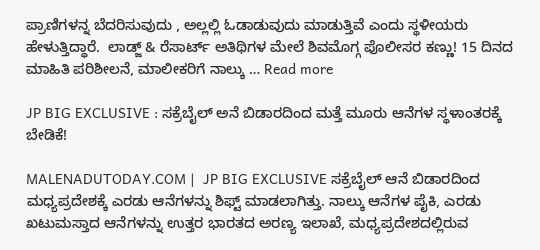ಪ್ರಾಣಿಗಳನ್ನ ಬೆದರಿಸುವುದು , ಅಲ್ಲಲ್ಲಿ ಓಡಾಡುವುದು ಮಾಡುತ್ತಿವೆ ಎಂದು ಸ್ಥಳೀಯರು ಹೇಳುತ್ತಿದ್ಧಾರೆ.  ಲಾಡ್ಜ್ & ರೆಸಾರ್ಟ್ ಅತಿಥಿಗಳ ಮೇಲೆ ಶಿವಮೊಗ್ಗ ಪೊಲೀಸರ ಕಣ್ಣು! 15 ದಿನದ ಮಾಹಿತಿ ಪರಿಶೀಲನೆ, ಮಾಲೀಕರಿಗೆ ನಾಲ್ಕು … Read more

JP BIG EXCLUSIVE : ಸಕ್ರೆಬೈಲ್ ಅನೆ ಬಿಡಾರದಿಂದ ಮತ್ತೆ ಮೂರು ಆನೆಗಳ ಸ್ಥಳಾಂತರಕ್ಕೆ ಬೇಡಿಕೆ!

MALENADUTODAY.COM |  JP BIG EXCLUSIVE ಸಕ್ರೆಬೈಲ್ ಆನೆ ಬಿಡಾರದಿಂದ ಮಧ್ಯಪ್ರದೇಶಕ್ಕೆ ಎರಡು ಆನೆಗಳನ್ನು ಶಿಫ್ಟ್ ಮಾಡಲಾಗಿತ್ತು. ನಾಲ್ಕು ಆನೆಗಳ ಪೈಕಿ, ಎರಡು ಖಟುಮಸ್ತಾದ ಆನೆಗಳನ್ನು ಉತ್ತರ ಭಾರತದ ಅರಣ್ಯ ಇಲಾಖೆ, ಮಧ್ಯಪ್ರದೇಶದಲ್ಲಿರುವ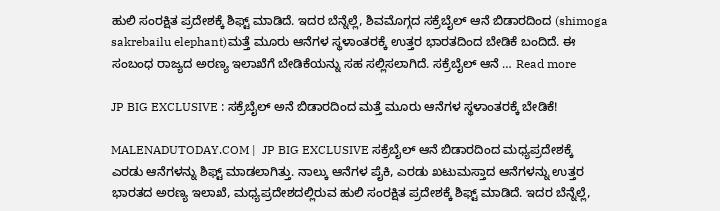ಹುಲಿ ಸಂರಕ್ಷಿತ ಪ್ರದೇಶಕ್ಕೆ ಶಿಫ್ಟ್ ಮಾಡಿದೆ. ಇದರ ಬೆನ್ನೆಲ್ಲೆ, ಶಿವಮೊಗ್ಗದ ಸಕ್ರೆಬೈಲ್ ಆನೆ ಬಿಡಾರದಿಂದ (shimoga sakrebailu elephant)ಮತ್ತೆ ಮೂರು ಆನೆಗಳ ಸ್ಥಳಾಂತರಕ್ಕೆ ಉತ್ತರ ಭಾರತದಿಂದ ಬೇಡಿಕೆ ಬಂದಿದೆ. ಈ ಸಂಬಂಧ ರಾಜ್ಯದ ಅರಣ್ಯ ಇಲಾಖೆಗೆ ಬೇಡಿಕೆಯನ್ನು ಸಹ ಸಲ್ಲಿಸಲಾಗಿದೆ. ಸಕ್ರೆಬೈಲ್ ಆನೆ … Read more

JP BIG EXCLUSIVE : ಸಕ್ರೆಬೈಲ್ ಅನೆ ಬಿಡಾರದಿಂದ ಮತ್ತೆ ಮೂರು ಆನೆಗಳ ಸ್ಥಳಾಂತರಕ್ಕೆ ಬೇಡಿಕೆ!

MALENADUTODAY.COM |  JP BIG EXCLUSIVE ಸಕ್ರೆಬೈಲ್ ಆನೆ ಬಿಡಾರದಿಂದ ಮಧ್ಯಪ್ರದೇಶಕ್ಕೆ ಎರಡು ಆನೆಗಳನ್ನು ಶಿಫ್ಟ್ ಮಾಡಲಾಗಿತ್ತು. ನಾಲ್ಕು ಆನೆಗಳ ಪೈಕಿ, ಎರಡು ಖಟುಮಸ್ತಾದ ಆನೆಗಳನ್ನು ಉತ್ತರ ಭಾರತದ ಅರಣ್ಯ ಇಲಾಖೆ, ಮಧ್ಯಪ್ರದೇಶದಲ್ಲಿರುವ ಹುಲಿ ಸಂರಕ್ಷಿತ ಪ್ರದೇಶಕ್ಕೆ ಶಿಫ್ಟ್ ಮಾಡಿದೆ. ಇದರ ಬೆನ್ನೆಲ್ಲೆ,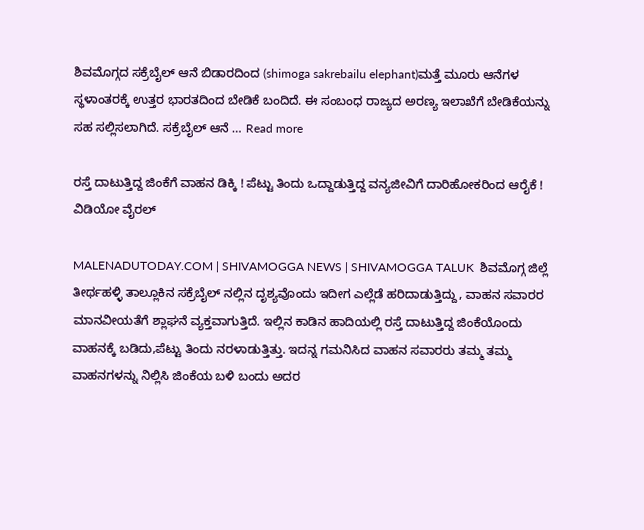ಶಿವಮೊಗ್ಗದ ಸಕ್ರೆಬೈಲ್ ಆನೆ ಬಿಡಾರದಿಂದ (shimoga sakrebailu elephant)ಮತ್ತೆ ಮೂರು ಆನೆಗಳ ಸ್ಥಳಾಂತರಕ್ಕೆ ಉತ್ತರ ಭಾರತದಿಂದ ಬೇಡಿಕೆ ಬಂದಿದೆ. ಈ ಸಂಬಂಧ ರಾಜ್ಯದ ಅರಣ್ಯ ಇಲಾಖೆಗೆ ಬೇಡಿಕೆಯನ್ನು ಸಹ ಸಲ್ಲಿಸಲಾಗಿದೆ. ಸಕ್ರೆಬೈಲ್ ಆನೆ … Read more

ರಸ್ತೆ ದಾಟುತ್ತಿದ್ದ ಜಿಂಕೆಗೆ ವಾಹನ ಡಿಕ್ಕಿ ! ಪೆಟ್ಟು ತಿಂದು ಒದ್ದಾಡುತ್ತಿದ್ದ ವನ್ಯಜೀವಿಗೆ ದಾರಿಹೋಕರಿಂದ ಆರೈಕೆ ! ವಿಡಿಯೋ ವೈರಲ್

MALENADUTODAY.COM | SHIVAMOGGA NEWS | SHIVAMOGGA TALUK  ಶಿವಮೊಗ್ಗ ಜಿಲ್ಲೆ ತೀರ್ಥಹಳ್ಳಿ ತಾಲ್ಲೂಕಿನ ಸಕ್ರೆಬೈಲ್ ನಲ್ಲಿನ ದೃಶ್ಯವೊಂದು ಇದೀಗ ಎಲ್ಲೆಡೆ ಹರಿದಾಡುತ್ತಿದ್ದು, ವಾಹನ ಸವಾರರ ಮಾನವೀಯತೆಗೆ ಶ್ಲಾಘನೆ ವ್ಯಕ್ತವಾಗುತ್ತಿದೆ. ಇಲ್ಲಿನ ಕಾಡಿನ ಹಾದಿಯಲ್ಲಿ ರಸ್ತೆ ದಾಟುತ್ತಿದ್ದ ಜಿಂಕೆಯೊಂದು ವಾಹನಕ್ಕೆ ಬಡಿದು,ಪೆಟ್ಟು ತಿಂದು ನರಳಾಡುತ್ತಿತ್ತು. ಇದನ್ನ ಗಮನಿಸಿದ ವಾಹನ ಸವಾರರು ತಮ್ಮ ತಮ್ಮ ವಾಹನಗಳನ್ನು ನಿಲ್ಲಿಸಿ ಜಿಂಕೆಯ ಬಳಿ ಬಂದು ಅದರ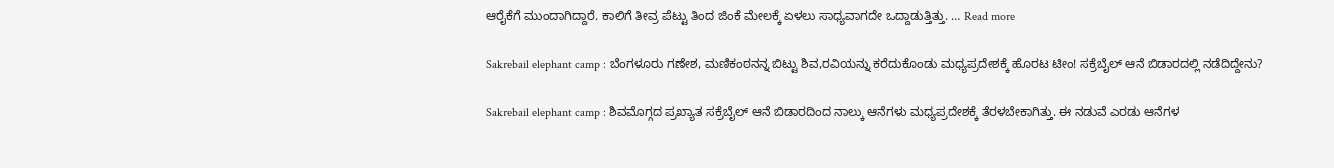ಆರೈಕೆಗೆ ಮುಂದಾಗಿದ್ದಾರೆ. ಕಾಲಿಗೆ ತೀವ್ರ ಪೆಟ್ಟು ತಿಂದ ಜಿಂಕೆ ಮೇಲಕ್ಕೆ ಏಳಲು ಸಾಧ್ಯವಾಗದೇ ಒದ್ದಾಡುತ್ತಿತ್ತು. … Read more

Sakrebail elephant camp : ಬೆಂಗಳೂರು ಗಣೇಶ, ಮಣಿಕಂಠನನ್ನ ಬಿಟ್ಟು ಶಿವ,ರವಿಯನ್ನು ಕರೆದುಕೊಂಡು ಮಧ್ಯಪ್ರದೇಶಕ್ಕೆ ಹೊರಟ ಟೀಂ! ಸಕ್ರೆಬೈಲ್ ಆನೆ ಬಿಡಾರದಲ್ಲಿ ನಡೆದಿದ್ದೇನು?

Sakrebail elephant camp : ಶಿವಮೊಗ್ಗದ ಪ್ರಖ್ಯಾತ ಸಕ್ರೆಬೈಲ್ ಆನೆ ಬಿಡಾರದಿಂದ ನಾಲ್ಕು ಆನೆಗಳು ಮಧ್ಯಪ್ರದೇಶಕ್ಕೆ ತೆರಳಬೇಕಾಗಿತ್ತು. ಈ ನಡುವೆ ಎರಡು ಆನೆಗಳ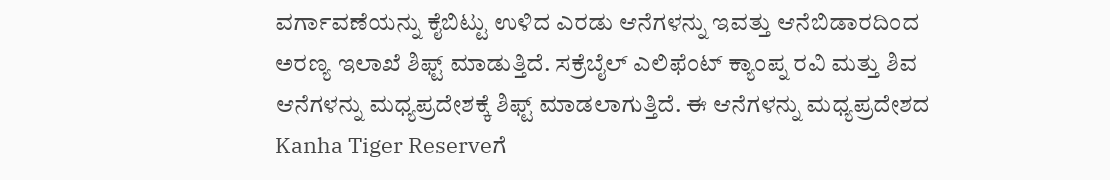ವರ್ಗಾವಣೆಯನ್ನು ಕೈಬಿಟ್ಟು ಉಳಿದ ಎರಡು ಆನೆಗಳನ್ನು ಇವತ್ತು ಆನೆಬಿಡಾರದಿಂದ ಅರಣ್ಯ ಇಲಾಖೆ ಶಿಫ್ಟ್ ಮಾಡುತ್ತಿದೆ. ಸಕ್ರೆಬೈಲ್ ಎಲಿಫೆಂಟ್ ಕ್ಯಾಂಪ್ನ ರವಿ ಮತ್ತು ಶಿವ ಆನೆಗಳನ್ನು ಮಧ್ಯಪ್ರದೇಶಕ್ಕೆ ಶಿಫ್ಟ್ ಮಾಡಲಾಗುತ್ತಿದೆ. ಈ ಆನೆಗಳನ್ನು ಮಧ್ಯಪ್ರದೇಶದ Kanha Tiger Reserveಗೆ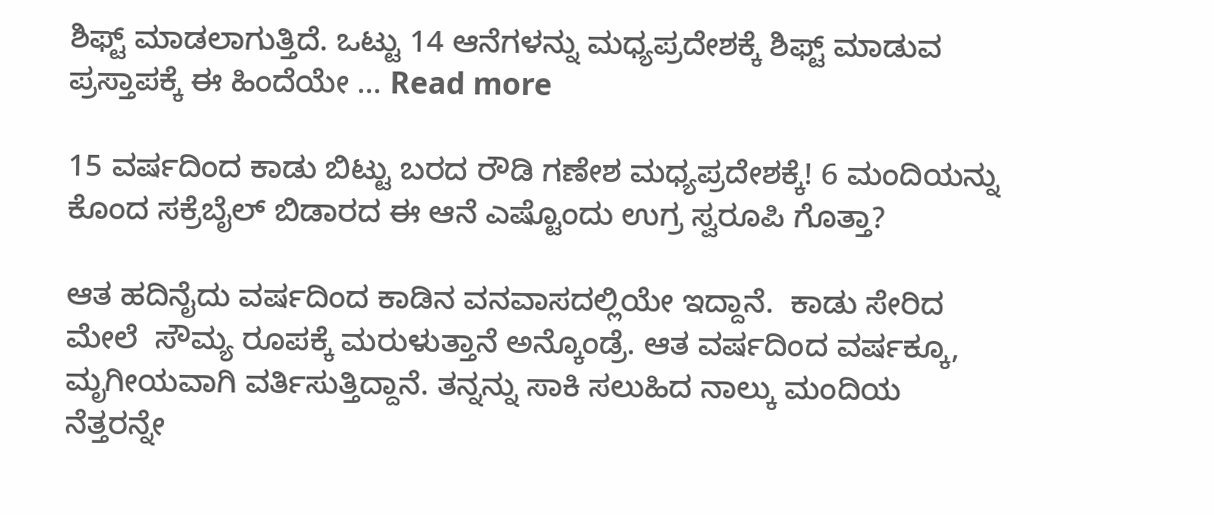ಶಿಫ್ಟ್ ಮಾಡಲಾಗುತ್ತಿದೆ. ಒಟ್ಟು 14 ಆನೆಗಳನ್ನು ಮಧ್ಯಪ್ರದೇಶಕ್ಕೆ ಶಿಫ್ಟ್ ಮಾಡುವ ಪ್ರಸ್ತಾಪಕ್ಕೆ ಈ ಹಿಂದೆಯೇ … Read more

15 ವರ್ಷದಿಂದ ಕಾಡು ಬಿಟ್ಟು ಬರದ ರೌಡಿ ಗಣೇಶ ಮಧ್ಯಪ್ರದೇಶಕ್ಕೆ! 6 ಮಂದಿಯನ್ನು ಕೊಂದ ಸಕ್ರೆಬೈಲ್ ಬಿಡಾರದ ಈ ಆನೆ ಎಷ್ಟೊಂದು ಉಗ್ರ ಸ್ವರೂಪಿ ಗೊತ್ತಾ?

ಆತ ಹದಿನೈದು ವರ್ಷದಿಂದ ಕಾಡಿನ ವನವಾಸದಲ್ಲಿಯೇ ಇದ್ದಾನೆ.  ಕಾಡು ಸೇರಿದ ಮೇಲೆ  ಸೌಮ್ಯ ರೂಪಕ್ಕೆ ಮರುಳುತ್ತಾನೆ ಅನ್ಕೊಂಡ್ರೆ. ಆತ ವರ್ಷದಿಂದ ವರ್ಷಕ್ಕೂ, ಮೃಗೀಯವಾಗಿ ವರ್ತಿಸುತ್ತಿದ್ದಾನೆ. ತನ್ನನ್ನು ಸಾಕಿ ಸಲುಹಿದ ನಾಲ್ಕು ಮಂದಿಯ ನೆತ್ತರನ್ನೇ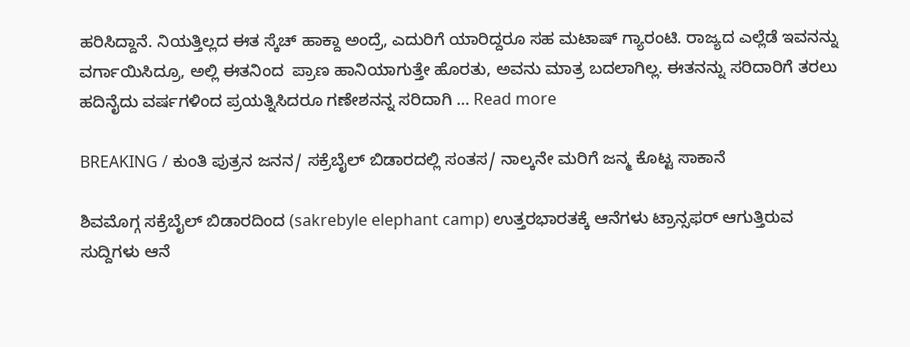ಹರಿಸಿದ್ದಾನೆ. ನಿಯತ್ತಿಲ್ಲದ ಈತ ಸ್ಕೆಚ್ ಹಾಕ್ದಾ ಅಂದ್ರೆ, ಎದುರಿಗೆ ಯಾರಿದ್ದರೂ ಸಹ ಮಟಾಷ್ ಗ್ಯಾರಂಟಿ. ರಾಜ್ಯದ ಎಲ್ಲೆಡೆ ಇವನನ್ನು ವರ್ಗಾಯಿಸಿದ್ರೂ, ಅಲ್ಲಿ ಈತನಿಂದ  ಪ್ರಾಣ ಹಾನಿಯಾಗುತ್ತೇ ಹೊರತು, ಅವನು ಮಾತ್ರ ಬದಲಾಗಿಲ್ಲ. ಈತನನ್ನು ಸರಿದಾರಿಗೆ ತರಲು ಹದಿನೈದು ವರ್ಷಗಳಿಂದ ಪ್ರಯತ್ನಿಸಿದರೂ ಗಣೇಶನನ್ನ ಸರಿದಾಗಿ … Read more

BREAKING / ಕುಂತಿ ಪುತ್ರನ ಜನನ/ ಸಕ್ರೆಬೈಲ್ ಬಿಡಾರದಲ್ಲಿ ಸಂತಸ/ ನಾಲ್ಕನೇ ಮರಿಗೆ ಜನ್ಮ ಕೊಟ್ಟ ಸಾಕಾನೆ

ಶಿವಮೊಗ್ಗ ಸಕ್ರೆಬೈಲ್ ಬಿಡಾರದಿಂದ (sakrebyle elephant camp) ಉತ್ತರಭಾರತಕ್ಕೆ ಆನೆಗಳು ಟ್ರಾನ್ಸಫರ್ ಆಗುತ್ತಿರುವ ಸುದ್ದಿಗಳು ಆನೆ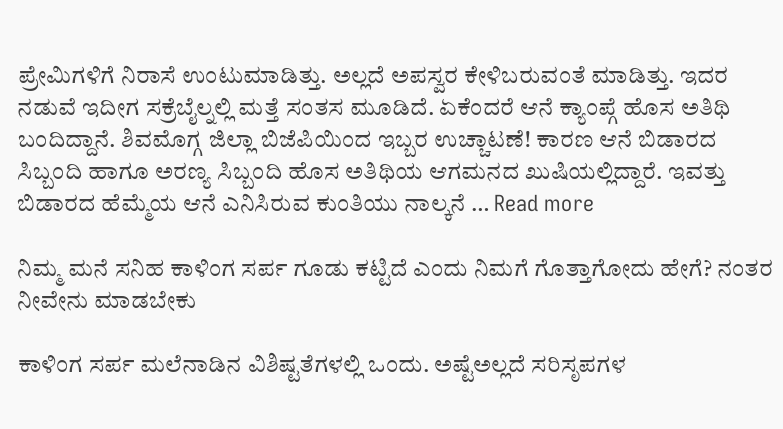ಪ್ರೇಮಿಗಳಿಗೆ ನಿರಾಸೆ ಉಂಟುಮಾಡಿತ್ತು. ಅಲ್ಲದೆ ಅಪಸ್ವರ ಕೇಳಿಬರುವಂತೆ ಮಾಡಿತ್ತು. ಇದರ ನಡುವೆ ಇದೀಗ ಸಕ್ರೆಬೈಲ್ನಲ್ಲಿ ಮತ್ತೆ ಸಂತಸ ಮೂಡಿದೆ. ಏಕೆಂದರೆ ಆನೆ ಕ್ಯಾಂಪ್ಗೆ ಹೊಸ ಅತಿಥಿ ಬಂದಿದ್ದಾನೆ. ಶಿವಮೊಗ್ಗ ಜಿಲ್ಲಾ ಬಿಜೆಪಿಯಿಂದ ಇಬ್ಬರ ಉಚ್ಚಾಟಣೆ! ಕಾರಣ ಆನೆ ಬಿಡಾರದ ಸಿಬ್ಬಂದಿ ಹಾಗೂ ಅರಣ್ಯ ಸಿಬ್ಬಂದಿ ಹೊಸ ಅತಿಥಿಯ ಆಗಮನದ ಖುಷಿಯಲ್ಲಿದ್ದಾರೆ. ಇವತ್ತು ಬಿಡಾರದ ಹೆಮ್ಮೆಯ ಆನೆ ಎನಿಸಿರುವ ಕುಂತಿಯು ನಾಲ್ಕನೆ … Read more

ನಿಮ್ಮ ಮನೆ ಸನಿಹ ಕಾಳಿಂಗ ಸರ್ಪ ಗೂಡು ಕಟ್ಟಿದೆ ಎಂದು ನಿಮಗೆ ಗೊತ್ತಾಗೋದು ಹೇಗೆ? ನಂತರ ನೀವೇನು ಮಾಡಬೇಕು

ಕಾಳಿಂಗ ಸರ್ಪ ಮಲೆನಾಡಿನ ವಿಶಿಷ್ಟತೆಗಳಲ್ಲಿ ಒಂದು. ಅಷ್ಟೆಅಲ್ಲದೆ ಸರಿಸೃಪಗಳ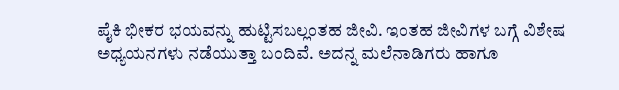ಪೈಕಿ ಭೀಕರ ಭಯವನ್ನು ಹುಟ್ಟಿಸಬಲ್ಲಂತಹ ಜೀವಿ. ಇಂತಹ ಜೀವಿಗಳ ಬಗ್ಗೆ ವಿಶೇಷ ಅಧ್ಯಯನಗಳು ನಡೆಯುತ್ತಾ ಬಂದಿವೆ. ಅದನ್ನ ಮಲೆನಾಡಿಗರು ಹಾಗೂ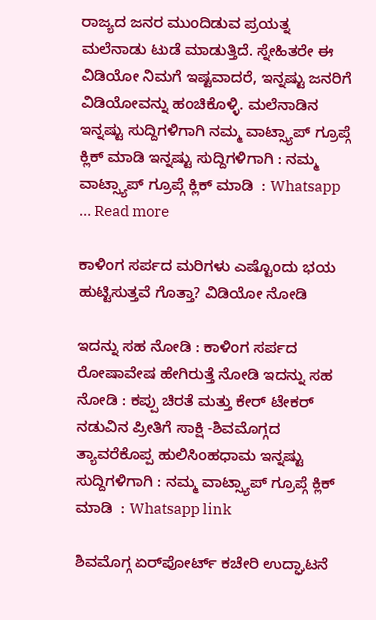ರಾಜ್ಯದ ಜನರ ಮುಂದಿಡುವ ಪ್ರಯತ್ನ ಮಲೆನಾಡು ಟುಡೆ ಮಾಡುತ್ತಿದೆ. ಸ್ನೇಹಿತರೇ ಈ ವಿಡಿಯೋ ನಿಮಗೆ ಇಷ್ಟವಾದರೆ, ಇನ್ನಷ್ಟು ಜನರಿಗೆ ವಿಡಿಯೋವನ್ನು ಹಂಚಿಕೊಳ್ಳಿ. ಮಲೆನಾಡಿನ ಇನ್ನಷ್ಟು ಸುದ್ದಿಗಳಿಗಾಗಿ ನಮ್ಮ ವಾಟ್ಸ್ಯಾಪ್ ಗ್ರೂಪ್ಗೆ ಕ್ಲಿಕ್ ಮಾಡಿ ಇನ್ನಷ್ಟು ಸುದ್ದಿಗಳಿಗಾಗಿ : ನಮ್ಮ ವಾಟ್ಸ್ಯಾಪ್ ಗ್ರೂಪ್ಗೆ ಕ್ಲಿಕ್ ಮಾಡಿ  : Whatsapp … Read more

ಕಾಳಿಂಗ ಸರ್ಪದ ಮರಿಗಳು ಎಷ್ಟೊಂದು ಭಯ ಹುಟ್ಟಿಸುತ್ತವೆ ಗೊತ್ತಾ? ವಿಡಿಯೋ ನೋಡಿ

ಇದನ್ನು ಸಹ ನೋಡಿ : ಕಾಳಿಂಗ ಸರ್ಪದ ರೋಷಾವೇಷ ಹೇಗಿರುತ್ತೆ ನೋಡಿ ಇದನ್ನು ಸಹ ನೋಡಿ : ಕಪ್ಪು ಚಿರತೆ ಮತ್ತು ಕೇರ್ ಟೇಕರ್ ನಡುವಿನ ಪ್ರೀತಿಗೆ ಸಾಕ್ಷಿ -ಶಿವಮೊಗ್ಗದ ತ್ಯಾವರೆಕೊಪ್ಪ ಹುಲಿಸಿಂಹಧಾಮ ಇನ್ನಷ್ಟು ಸುದ್ದಿಗಳಿಗಾಗಿ : ನಮ್ಮ ವಾಟ್ಸ್ಯಾಪ್ ಗ್ರೂಪ್ಗೆ ಕ್ಲಿಕ್ ಮಾಡಿ  : Whatsapp link

ಶಿವಮೊಗ್ಗ ಏರ್‌ಪೋರ್ಟ್ ಕಚೇರಿ ಉದ್ಘಾಟನೆ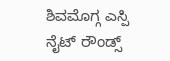ಶಿವಮೊಗ್ಗ ಎಸ್ಪಿ ನೈಟ್ ರೌಂಡ್ಸ್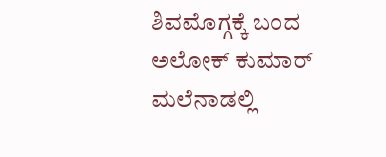ಶಿವಮೊಗ್ಗಕ್ಕೆ ಬಂದ ಅಲೋಕ್ ಕುಮಾರ್ ಮಲೆನಾಡಲ್ಲಿ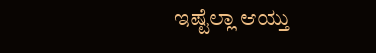ಇಷ್ಟೆಲ್ಲಾ ಆಯ್ತು